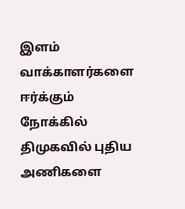இளம் வாக்காளர்களை ஈர்க்கும் நோக்கில் திமுகவில் புதிய அணிகளை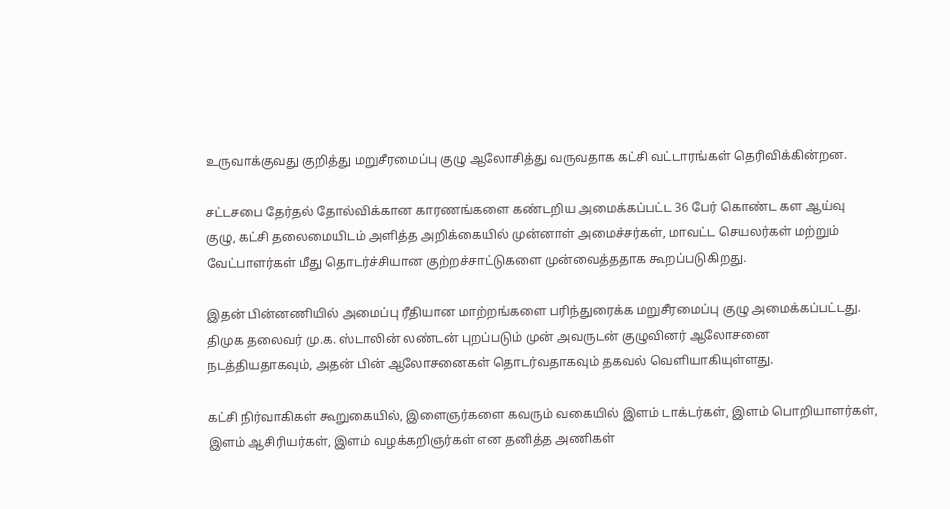உருவாக்குவது குறித்து மறுசீரமைப்பு குழு ஆலோசித்து வருவதாக கட்சி வட்டாரங்கள் தெரிவிக்கின்றன.

சட்டசபை தேர்தல் தோல்விக்கான காரணங்களை கண்டறிய அமைக்கப்பட்ட 36 பேர் கொண்ட கள ஆய்வு குழு, கட்சி தலைமையிடம் அளித்த அறிக்கையில் முன்னாள் அமைச்சர்கள், மாவட்ட செயலர்கள் மற்றும் வேட்பாளர்கள் மீது தொடர்ச்சியான குற்றச்சாட்டுகளை முன்வைத்ததாக கூறப்படுகிறது.

இதன் பின்னணியில் அமைப்பு ரீதியான மாற்றங்களை பரிந்துரைக்க மறுசீரமைப்பு குழு அமைக்கப்பட்டது. திமுக தலைவர் மு.க. ஸ்டாலின் லண்டன் புறப்படும் முன் அவருடன் குழுவினர் ஆலோசனை நடத்தியதாகவும், அதன் பின் ஆலோசனைகள் தொடர்வதாகவும் தகவல் வெளியாகியுள்ளது.

கட்சி நிர்வாகிகள் கூறுகையில், இளைஞர்களை கவரும் வகையில் இளம் டாக்டர்கள், இளம் பொறியாளர்கள், இளம் ஆசிரியர்கள், இளம் வழக்கறிஞர்கள் என தனித்த அணிகள்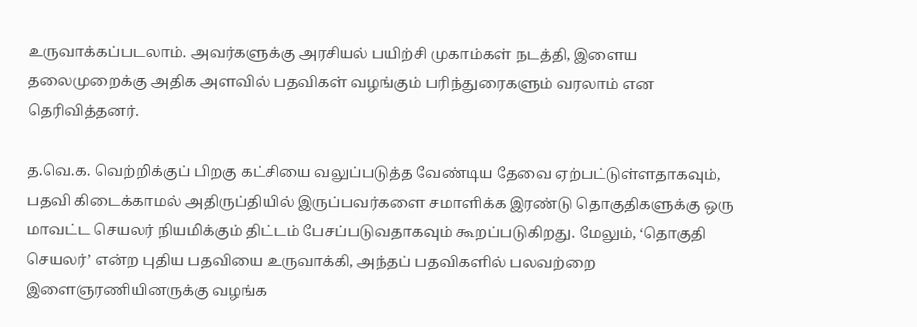உருவாக்கப்படலாம். அவர்களுக்கு அரசியல் பயிற்சி முகாம்கள் நடத்தி, இளைய தலைமுறைக்கு அதிக அளவில் பதவிகள் வழங்கும் பரிந்துரைகளும் வரலாம் என தெரிவித்தனர்.

த.வெ.க. வெற்றிக்குப் பிறகு கட்சியை வலுப்படுத்த வேண்டிய தேவை ஏற்பட்டுள்ளதாகவும், பதவி கிடைக்காமல் அதிருப்தியில் இருப்பவர்களை சமாளிக்க இரண்டு தொகுதிகளுக்கு ஒரு மாவட்ட செயலர் நியமிக்கும் திட்டம் பேசப்படுவதாகவும் கூறப்படுகிறது. மேலும், ‘தொகுதி செயலர்’ என்ற புதிய பதவியை உருவாக்கி, அந்தப் பதவிகளில் பலவற்றை இளைஞரணியினருக்கு வழங்க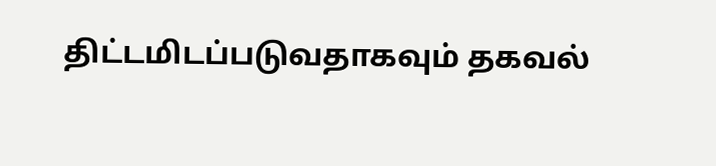திட்டமிடப்படுவதாகவும் தகவல்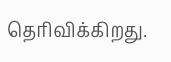தெரிவிக்கிறது.